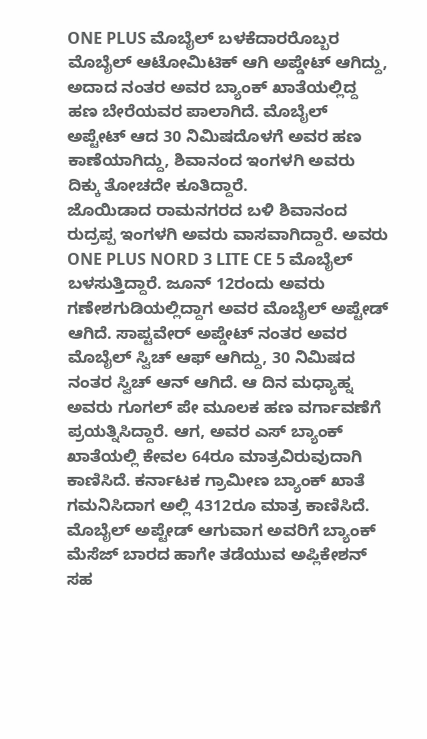ONE PLUS ಮೊಬೈಲ್ ಬಳಕೆದಾರರೊಬ್ಬರ ಮೊಬೈಲ್ ಆಟೋಮಿಟಿಕ್ ಆಗಿ ಅಪ್ಡೇಟ್ ಆಗಿದ್ದು, ಅದಾದ ನಂತರ ಅವರ ಬ್ಯಾಂಕ್ ಖಾತೆಯಲ್ಲಿದ್ದ ಹಣ ಬೇರೆಯವರ ಪಾಲಾಗಿದೆ. ಮೊಬೈಲ್ ಅಪ್ಟೇಟ್ ಆದ 30 ನಿಮಿಷದೊಳಗೆ ಅವರ ಹಣ ಕಾಣೆಯಾಗಿದ್ದು, ಶಿವಾನಂದ ಇಂಗಳಗಿ ಅವರು ದಿಕ್ಕು ತೋಚದೇ ಕೂತಿದ್ದಾರೆ.
ಜೊಯಿಡಾದ ರಾಮನಗರದ ಬಳಿ ಶಿವಾನಂದ ರುದ್ರಪ್ಪ ಇಂಗಳಗಿ ಅವರು ವಾಸವಾಗಿದ್ದಾರೆ. ಅವರು ONE PLUS NORD 3 LITE CE 5 ಮೊಬೈಲ್ ಬಳಸುತ್ತಿದ್ದಾರೆ. ಜೂನ್ 12ರಂದು ಅವರು ಗಣೇಶಗುಡಿಯಲ್ಲಿದ್ದಾಗ ಅವರ ಮೊಬೈಲ್ ಅಪ್ಟೇಡ್ ಆಗಿದೆ. ಸಾಪ್ಟವೇರ್ ಅಪ್ಡೇಟ್ ನಂತರ ಅವರ ಮೊಬೈಲ್ ಸ್ವಿಚ್ ಆಫ್ ಆಗಿದ್ದು, 30 ನಿಮಿಷದ ನಂತರ ಸ್ವಿಚ್ ಆನ್ ಆಗಿದೆ. ಆ ದಿನ ಮಧ್ಯಾಹ್ನ ಅವರು ಗೂಗಲ್ ಪೇ ಮೂಲಕ ಹಣ ವರ್ಗಾವಣೆಗೆ ಪ್ರಯತ್ನಿಸಿದ್ದಾರೆ. ಆಗ, ಅವರ ಎಸ್ ಬ್ಯಾಂಕ್ ಖಾತೆಯಲ್ಲಿ ಕೇವಲ 64ರೂ ಮಾತ್ರವಿರುವುದಾಗಿ ಕಾಣಿಸಿದೆ. ಕರ್ನಾಟಕ ಗ್ರಾಮೀಣ ಬ್ಯಾಂಕ್ ಖಾತೆ ಗಮನಿಸಿದಾಗ ಅಲ್ಲಿ 4312ರೂ ಮಾತ್ರ ಕಾಣಿಸಿದೆ.
ಮೊಬೈಲ್ ಅಪ್ಟೇಡ್ ಆಗುವಾಗ ಅವರಿಗೆ ಬ್ಯಾಂಕ್ ಮೆಸೆಜ್ ಬಾರದ ಹಾಗೇ ತಡೆಯುವ ಅಪ್ಲಿಕೇಶನ್ ಸಹ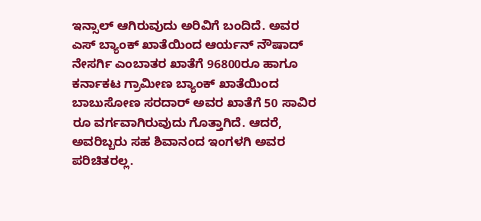ಇನ್ಸಾಲ್ ಆಗಿರುವುದು ಅರಿವಿಗೆ ಬಂದಿದೆ. ಅವರ ಎಸ್ ಬ್ಯಾಂಕ್ ಖಾತೆಯಿಂದ ಆರ್ಯನ್ ನೌಷಾದ್ ನೇಸರ್ಗಿ ಎಂಬಾತರ ಖಾತೆಗೆ 96800ರೂ ಹಾಗೂ ಕರ್ನಾಕಟ ಗ್ರಾಮೀಣ ಬ್ಯಾಂಕ್ ಖಾತೆಯಿಂದ ಬಾಬುಸೋಣ ಸರದಾರ್ ಅವರ ಖಾತೆಗೆ 50 ಸಾವಿರ ರೂ ವರ್ಗವಾಗಿರುವುದು ಗೊತ್ತಾಗಿದೆ. ಆದರೆ, ಅವರಿಬ್ಬರು ಸಹ ಶಿವಾನಂದ ಇಂಗಳಗಿ ಅವರ ಪರಿಚಿತರಲ್ಲ.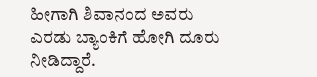ಹೀಗಾಗಿ ಶಿವಾನಂದ ಅವರು ಎರಡು ಬ್ಯಾಂಕಿಗೆ ಹೋಗಿ ದೂರು ನೀಡಿದ್ದಾರೆ.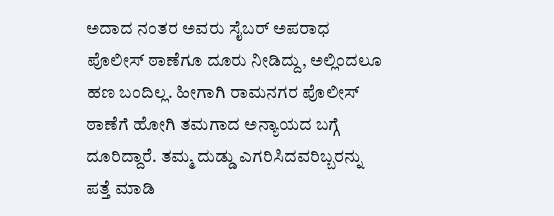ಅದಾದ ನಂತರ ಅವರು ಸೈಬರ್ ಅಪರಾಧ ಪೊಲೀಸ್ ಠಾಣೆಗೂ ದೂರು ನೀಡಿದ್ದು, ಅಲ್ಲಿಂದಲೂ ಹಣ ಬಂದಿಲ್ಲ. ಹೀಗಾಗಿ ರಾಮನಗರ ಪೊಲೀಸ್ ಠಾಣೆಗೆ ಹೋಗಿ ತಮಗಾದ ಅನ್ಯಾಯದ ಬಗ್ಗೆ ದೂರಿದ್ದಾರೆ. ತಮ್ಮ ದುಡ್ಡು ಎಗರಿಸಿದವರಿಬ್ಬರನ್ನು ಪತ್ತೆ ಮಾಡಿ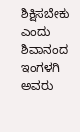ಶಿಕ್ಷಿಸಬೇಕು ಎಂದು ಶಿವಾನಂದ ಇಂಗಳಗಿ ಅವರು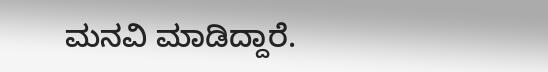ಮನವಿ ಮಾಡಿದ್ದಾರೆ.